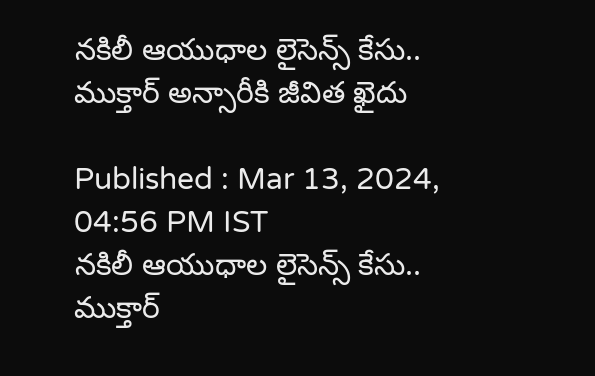నకిలీ ఆయుధాల లైసెన్స్ కేసు.. ముక్తార్ అన్సారీకి జీవిత ఖైదు

Published : Mar 13, 2024, 04:56 PM IST
నకిలీ ఆయుధాల లైసెన్స్ కేసు.. ముక్తార్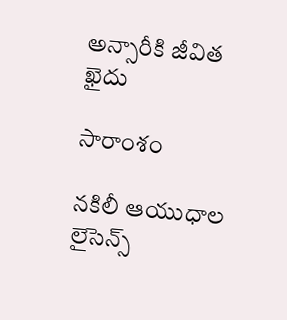అన్సారీకి జీవిత ఖైదు

సారాంశం

నకిలీ ఆయుధాల లైసెన్స్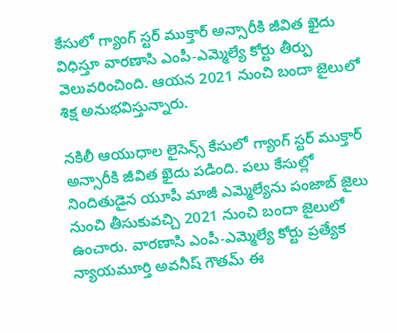కేసులో గ్యాంగ్ స్టర్ ముక్తార్ అన్సారీకి జీవిత ఖైదు విధిస్తూ వారణాసి ఎంపీ-ఎమ్మెల్యే కోర్టు తీర్పు వెలువరించింది. ఆయన 2021 నుంచి బందా జైలులో శిక్ష అనుభవిస్తున్నారు.

నకిలీ ఆయుధాల లైసెన్స్ కేసులో గ్యాంగ్ స్టర్ ముక్తార్ అన్సారీకి జీవిత ఖైదు పడింది. పలు కేసుల్లో నిందితుడైన యూపీ మాజీ ఎమ్మెల్యేను పంజాబ్ జైలు నుంచి తీసుకువచ్చి 2021 నుంచి బందా జైలులో ఉంచారు. వారణాసి ఎంపీ-ఎమ్మెల్యే కోర్టు ప్రత్యేక న్యాయమూర్తి అవనీష్ గౌతమ్ ఈ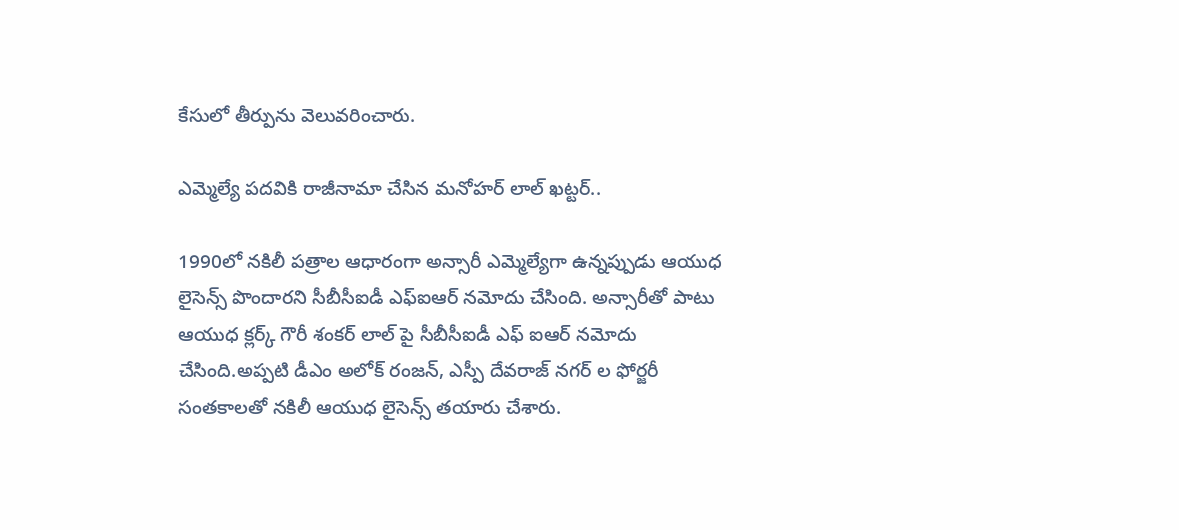కేసులో తీర్పును వెలువరించారు.

ఎమ్మెల్యే పదవికి రాజీనామా చేసిన మనోహర్ లాల్ ఖట్టర్..

1990లో నకిలీ పత్రాల ఆధారంగా అన్సారీ ఎమ్మెల్యేగా ఉన్నప్పుడు ఆయుధ లైసెన్స్ పొందారని సీబీసీఐడీ ఎఫ్ఐఆర్ నమోదు చేసింది. అన్సారీతో పాటు ఆయుధ క్లర్క్ గౌరీ శంకర్ లాల్ పై సీబీసీఐడీ ఎఫ్ ఐఆర్ నమోదు చేసింది.అప్పటి డీఎం అలోక్ రంజన్, ఎస్పీ దేవరాజ్ నగర్ ల ఫోర్జరీ సంతకాలతో నకిలీ ఆయుధ లైసెన్స్ తయారు చేశారు.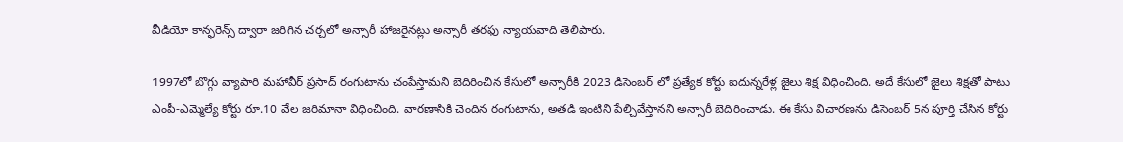వీడియో కాన్ఫరెన్స్ ద్వారా జరిగిన చర్చలో అన్సారీ హాజరైనట్లు అన్సారీ తరఫు న్యాయవాది తెలిపారు.

1997లో బొగ్గు వ్యాపారి మహావీర్ ప్రసాద్ రంగుటాను చంపేస్తామని బెదిరించిన కేసులో అన్సారీకి 2023 డిసెంబర్ లో ప్రత్యేక కోర్టు ఐదున్నరేళ్ల జైలు శిక్ష విధించింది. అదే కేసులో జైలు శిక్షతో పాటు ఎంపీ-ఎమ్మెల్యే కోర్టు రూ.10 వేల జరిమానా విధించింది. వారణాసికి చెందిన రంగుటాను, అతడి ఇంటిని పేల్చివేస్తానని అన్సారీ బెదిరించాడు. ఈ కేసు విచారణను డిసెంబర్ 5న పూర్తి చేసిన కోర్టు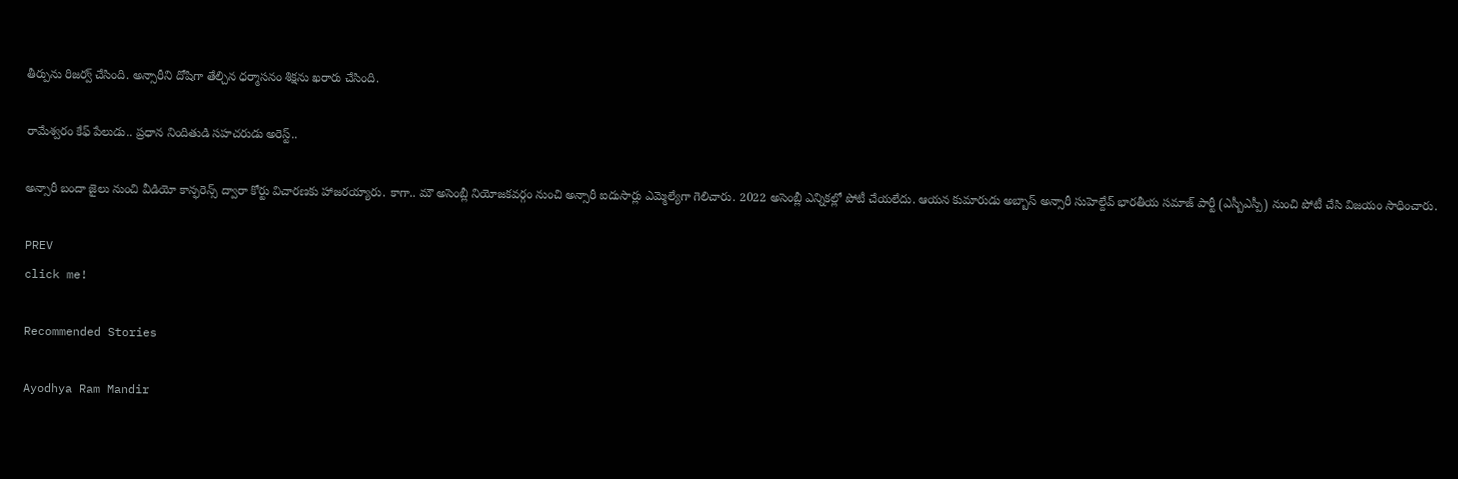తీర్పును రిజర్వ్ చేసింది. అన్సారీని దోషిగా తేల్చిన ధర్మాసనం శిక్షను ఖరారు చేసింది.

రామేశ్వరం కేఫ్ పేలుడు.. ప్రధాన నిందితుడి సహచరుడు అరెస్ట్..

అన్సారీ బందా జైలు నుంచి వీడియో కాన్ఫరెన్స్ ద్వారా కోర్టు విచారణకు హాజరయ్యారు. కాగా.. మౌ అసెంబ్లీ నియోజకవర్గం నుంచి అన్సారీ ఐదుసార్లు ఎమ్మెల్యేగా గెలిచారు. 2022 అసెంబ్లీ ఎన్నికల్లో పోటీ చేయలేదు. ఆయన కుమారుడు అబ్బాస్ అన్సారీ సుహెల్దేవ్ భారతీయ సమాజ్ పార్టీ (ఎస్బీఎస్పీ) నుంచి పోటీ చేసి విజయం సాధించారు.

PREV
click me!

Recommended Stories

Ayodhya Ram Mandir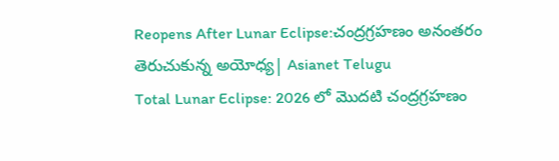Reopens After Lunar Eclipse:చంద్రగ్రహణం అనంతరం తెరుచుకున్న అయోధ్య| Asianet Telugu
Total Lunar Eclipse: 2026 లో మొదటి చంద్రగ్రహణం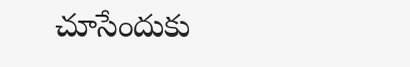చూసేందుకు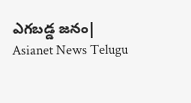ఎగబడ్డ జనం| Asianet News Telugu